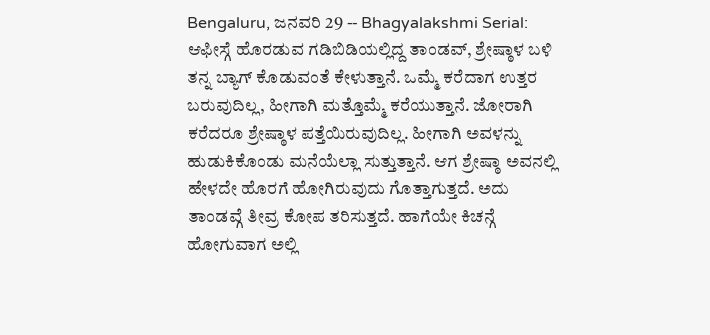Bengaluru, ಜನವರಿ 29 -- Bhagyalakshmi Serial: ಆಫೀಸ್ಗೆ ಹೊರಡುವ ಗಡಿಬಿಡಿಯಲ್ಲಿದ್ದ ತಾಂಡವ್, ಶ್ರೇಷ್ಠಾಳ ಬಳಿ ತನ್ನ ಬ್ಯಾಗ್ ಕೊಡುವಂತೆ ಕೇಳುತ್ತಾನೆ. ಒಮ್ಮೆ ಕರೆದಾಗ ಉತ್ತರ ಬರುವುದಿಲ್ಲ, ಹೀಗಾಗಿ ಮತ್ತೊಮ್ಮೆ ಕರೆಯುತ್ತಾನೆ. ಜೋರಾಗಿ ಕರೆದರೂ ಶ್ರೇಷ್ಠಾಳ ಪತ್ತೆಯಿರುವುದಿಲ್ಲ. ಹೀಗಾಗಿ ಅವಳನ್ನು ಹುಡುಕಿಕೊಂಡು ಮನೆಯೆಲ್ಲಾ ಸುತ್ತುತ್ತಾನೆ. ಆಗ ಶ್ರೇಷ್ಠಾ ಅವನಲ್ಲಿ ಹೇಳದೇ ಹೊರಗೆ ಹೋಗಿರುವುದು ಗೊತ್ತಾಗುತ್ತದೆ. ಅದು ತಾಂಡವ್ಗೆ ತೀವ್ರ ಕೋಪ ತರಿಸುತ್ತದೆ. ಹಾಗೆಯೇ ಕಿಚನ್ಗೆ ಹೋಗುವಾಗ ಅಲ್ಲಿ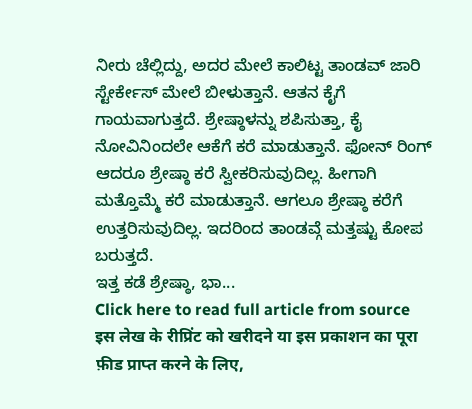ನೀರು ಚೆಲ್ಲಿದ್ದು, ಅದರ ಮೇಲೆ ಕಾಲಿಟ್ಟ ತಾಂಡವ್ ಜಾರಿ ಸ್ಟೇರ್ಕೇಸ್ ಮೇಲೆ ಬೀಳುತ್ತಾನೆ. ಆತನ ಕೈಗೆ ಗಾಯವಾಗುತ್ತದೆ. ಶ್ರೇಷ್ಠಾಳನ್ನು ಶಪಿಸುತ್ತಾ, ಕೈ ನೋವಿನಿಂದಲೇ ಆಕೆಗೆ ಕರೆ ಮಾಡುತ್ತಾನೆ. ಫೋನ್ ರಿಂಗ್ ಆದರೂ ಶ್ರೇಷ್ಠಾ ಕರೆ ಸ್ವೀಕರಿಸುವುದಿಲ್ಲ. ಹೀಗಾಗಿ ಮತ್ತೊಮ್ಮೆ ಕರೆ ಮಾಡುತ್ತಾನೆ. ಆಗಲೂ ಶ್ರೇಷ್ಠಾ ಕರೆಗೆ ಉತ್ತರಿಸುವುದಿಲ್ಲ. ಇದರಿಂದ ತಾಂಡವ್ಗೆ ಮತ್ತಷ್ಟು ಕೋಪ ಬರುತ್ತದೆ.
ಇತ್ತ ಕಡೆ ಶ್ರೇಷ್ಠಾ, ಭಾ...
Click here to read full article from source
इस लेख के रीप्रिंट को खरीदने या इस प्रकाशन का पूरा फ़ीड प्राप्त करने के लिए,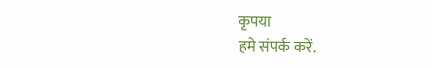कृपया
हमे संपर्क करें.